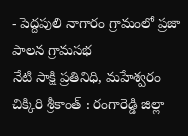- పెద్దపులి నాగారం గ్రామంలో ప్రజా పాలన గ్రామసభ
నేటి సాక్షి ప్రతినిధి, మహేశ్వరం చిక్కిరి శ్రీకాంత్ : రంగారెడ్డి జిల్లా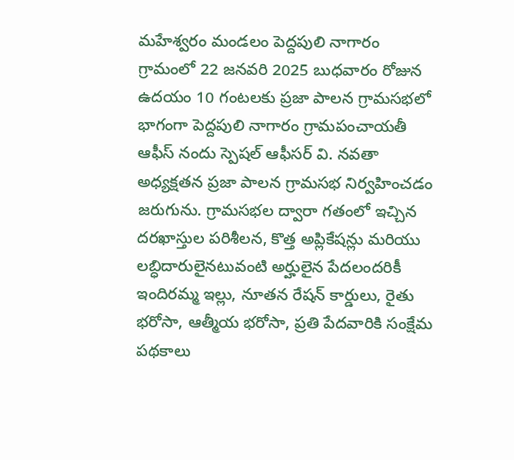మహేశ్వరం మండలం పెద్దపులి నాగారం గ్రామంలో 22 జనవరి 2025 బుధవారం రోజున ఉదయం 10 గంటలకు ప్రజా పాలన గ్రామసభలో భాగంగా పెద్దపులి నాగారం గ్రామపంచాయతీ ఆఫీస్ నందు స్పెషల్ ఆఫీసర్ వి. నవతా అధ్యక్షతన ప్రజా పాలన గ్రామసభ నిర్వహించడం జరుగును. గ్రామసభల ద్వారా గతంలో ఇచ్చిన దరఖాస్తుల పరిశీలన, కొత్త అప్లికేషన్లు మరియు లబ్ధిదారులైనటువంటి అర్హులైన పేదలందరికీ ఇందిరమ్మ ఇల్లు, నూతన రేషన్ కార్డులు, రైతు భరోసా, ఆత్మీయ భరోసా, ప్రతి పేదవారికి సంక్షేమ పథకాలు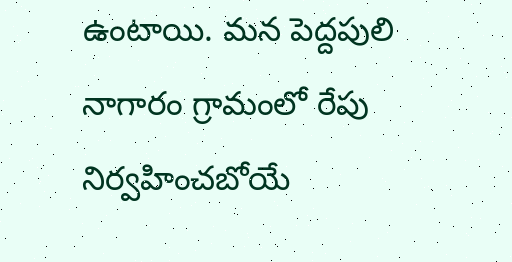ఉంటాయి. మన పెద్దపులి నాగారం గ్రామంలో రేపు నిర్వహించబోయే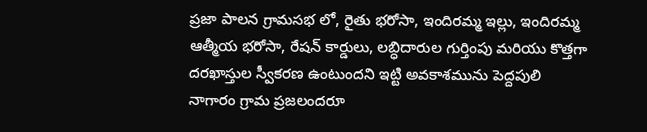ప్రజా పాలన గ్రామసభ లో, రైతు భరోసా, ఇందిరమ్మ ఇల్లు, ఇందిరమ్మ ఆత్మీయ భరోసా, రేషన్ కార్డులు, లబ్ధిదారుల గుర్తింపు మరియు కొత్తగా దరఖాస్తుల స్వీకరణ ఉంటుందని ఇట్టి అవకాశమును పెద్దపులి నాగారం గ్రామ ప్రజలందరూ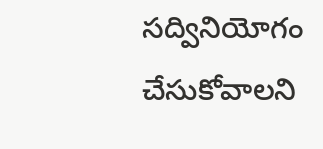సద్వినియోగం చేసుకోవాలని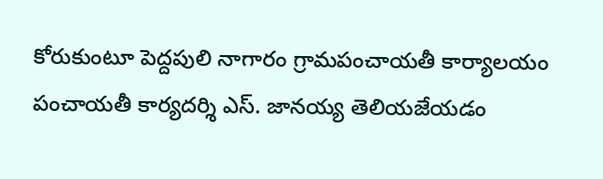కోరుకుంటూ పెద్దపులి నాగారం గ్రామపంచాయతీ కార్యాలయం పంచాయతీ కార్యదర్శి ఎస్. జానయ్య తెలియజేయడం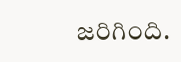జరిగింది.